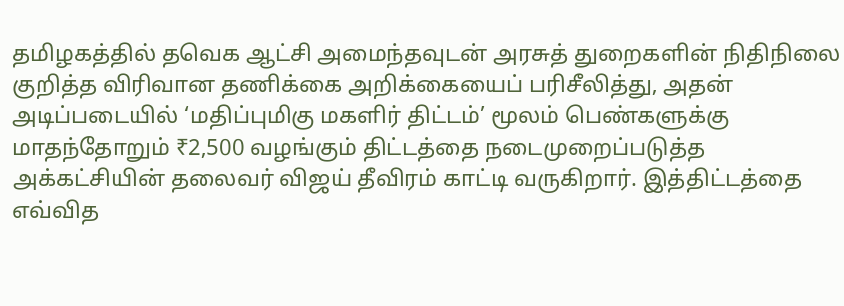தமிழகத்தில் தவெக ஆட்சி அமைந்தவுடன் அரசுத் துறைகளின் நிதிநிலை குறித்த விரிவான தணிக்கை அறிக்கையைப் பரிசீலித்து, அதன் அடிப்படையில் ‘மதிப்புமிகு மகளிர் திட்டம்’ மூலம் பெண்களுக்கு மாதந்தோறும் ₹2,500 வழங்கும் திட்டத்தை நடைமுறைப்படுத்த அக்கட்சியின் தலைவர் விஜய் தீவிரம் காட்டி வருகிறார். இத்திட்டத்தை எவ்வித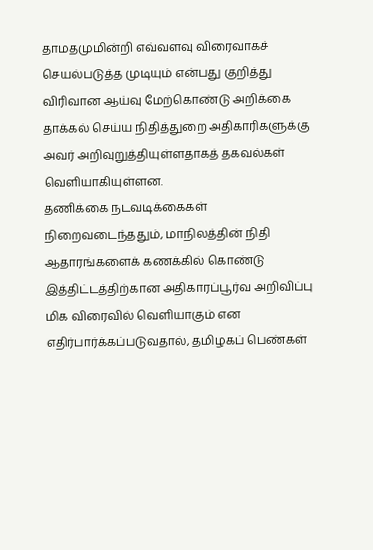தாமதமுமின்றி எவ்வளவு விரைவாகச் செயல்படுத்த முடியும் என்பது குறித்து விரிவான ஆய்வு மேற்கொண்டு அறிக்கை தாக்கல் செய்ய நிதித்துறை அதிகாரிகளுக்கு அவர் அறிவுறுத்தியுள்ளதாகத் தகவல்கள் வெளியாகியுள்ளன.
தணிக்கை நடவடிக்கைகள் நிறைவடைந்ததும், மாநிலத்தின் நிதி ஆதாரங்களைக் கணக்கில் கொண்டு இத்திட்டத்திற்கான அதிகாரப்பூர்வ அறிவிப்பு மிக விரைவில் வெளியாகும் என எதிர்பார்க்கப்படுவதால், தமிழகப் பெண்கள்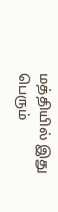மத்தியில் இது பெரும்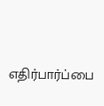எதிர்பார்ப்பை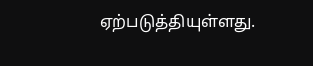ஏற்படுத்தியுள்ளது.